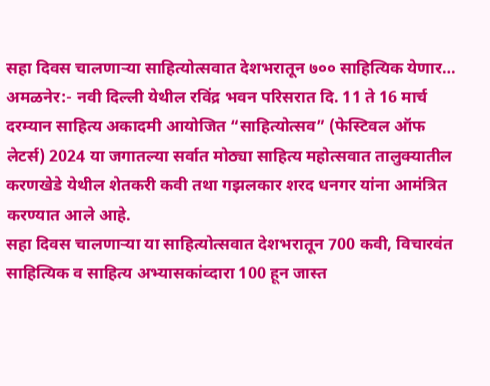सहा दिवस चालणाऱ्या साहित्योत्सवात देशभरातून ७०० साहित्यिक येणार…
अमळनेर:- नवी दिल्ली येथील रविंद्र भवन परिसरात दि. 11 ते 16 मार्च दरम्यान साहित्य अकादमी आयोजित “साहित्योत्सव” (फेस्टिवल ऑफ लेटर्स) 2024 या जगातल्या सर्वात मोठ्या साहित्य महोत्सवात तालुक्यातील करणखेडे येथील शेतकरी कवी तथा गझलकार शरद धनगर यांना आमंत्रित करण्यात आले आहे.
सहा दिवस चालणाऱ्या या साहित्योत्सवात देशभरातून 700 कवी, विचारवंत साहित्यिक व साहित्य अभ्यासकांव्दारा 100 हून जास्त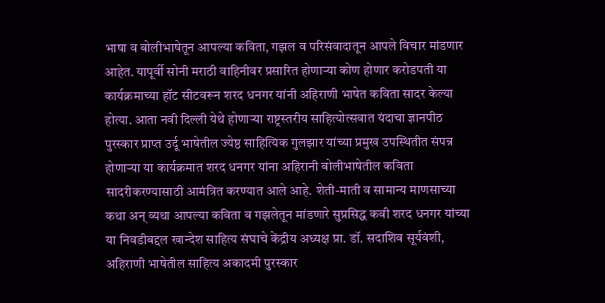भाषा व बोलीभाषेतून आपल्या कविता, गझल व परिसंवादातून आपले विचार मांडणार आहेत. यापूर्वी सोनी मराठी वाहिनीवर प्रसारित होणाऱ्या कोण होणार करोडपती या कार्यक्रमाच्या हॉट सीटवरून शरद धनगर यांनी अहिराणी भाषेत कविता सादर केल्या होत्या. आता नवी दिल्ली येथे होणाऱ्या राष्ट्रस्तरीय साहित्योत्सवात यंदाचा ज्ञानपीठ पुरस्कार प्राप्त उर्दू भाषेतील ज्येष्ठ साहित्यिक गुलझार यांच्या प्रमुख उपस्थितीत संपन्न होणाऱ्या या कार्यक्रमात शरद धनगर यांना अहिरानी बोलीभाषेतील कविता सादरीकरण्यासाठी आमंत्रित करण्यात आले आहे. शेती-माती व सामान्य माणसाच्या कथा अन् व्यथा आपल्या कविता व गझलेतून मांडणारे सुप्रसिद्ध कवी शरद धनगर यांच्या या निवडीबद्दल खान्देश साहित्य संघाचे केंद्रीय अध्यक्ष प्रा. डॉ. सदाशिव सूर्यवंशी, अहिराणी भाषेतील साहित्य अकादमी पुरस्कार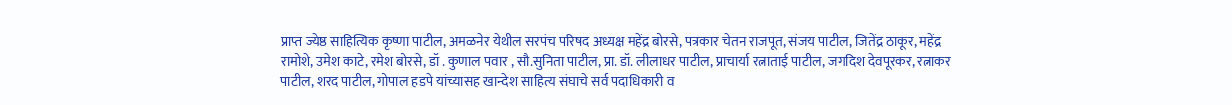प्राप्त ज्येष्ठ साहित्यिक कृष्णा पाटील, अमळनेर येथील सरपंच परिषद अध्यक्ष महेंद्र बोरसे, पत्रकार चेतन राजपूत, संजय पाटील, जितेंद्र ठाकूर, महेंद्र रामोशे, उमेश काटे, रमेश बोरसे, डॉ . कुणाल पवार , सौ.सुनिता पाटील, प्रा. डॉ. लीलाधर पाटील, प्राचार्या रत्नाताई पाटील, जगदिश देवपूरकर, रत्नाकर पाटील, शरद पाटील, गोपाल हडपे यांच्यासह खान्देश साहित्य संघाचे सर्व पदाधिकारी व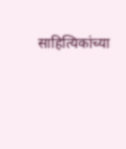साहित्यिकांच्या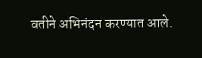वतीने अभिनंदन करण्यात आले.